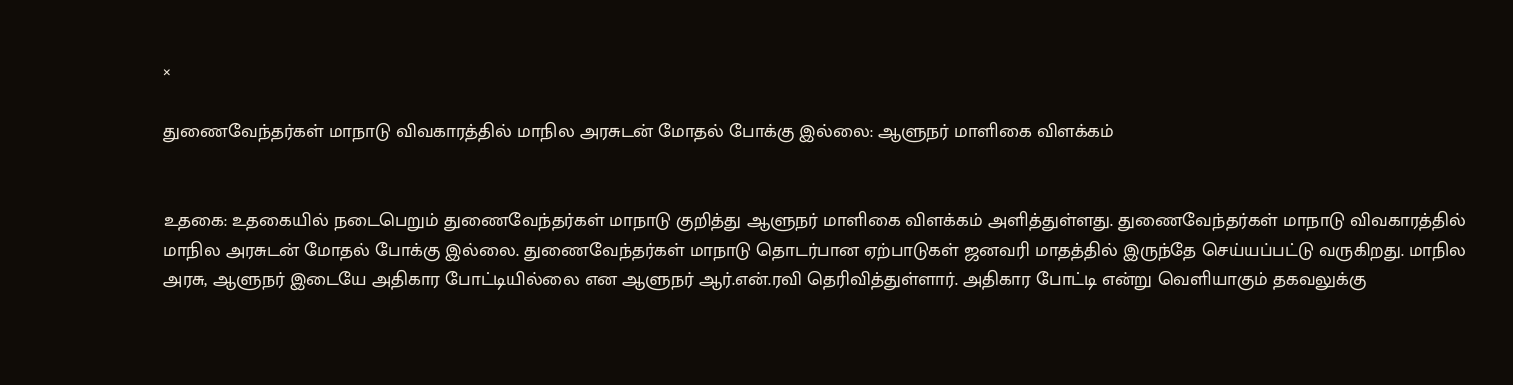×

துணைவேந்தர்கள் மாநாடு விவகாரத்தில் மாநில அரசுடன் மோதல் போக்கு இல்லை: ஆளுநர் மாளிகை விளக்கம்


உதகை: உதகையில் நடைபெறும் துணைவேந்தர்கள் மாநாடு குறித்து ஆளுநர் மாளிகை விளக்கம் அளித்துள்ளது. துணைவேந்தர்கள் மாநாடு விவகாரத்தில் மாநில அரசுடன் மோதல் போக்கு இல்லை. துணைவேந்தர்கள் மாநாடு தொடர்பான ஏற்பாடுகள் ஜனவரி மாதத்தில் இருந்தே செய்யப்பட்டு வருகிறது. மாநில அரசு, ஆளுநர் இடையே அதிகார போட்டியில்லை என ஆளுநர் ஆர்.என்.ரவி தெரிவித்துள்ளார். அதிகார போட்டி என்று வெளியாகும் தகவலுக்கு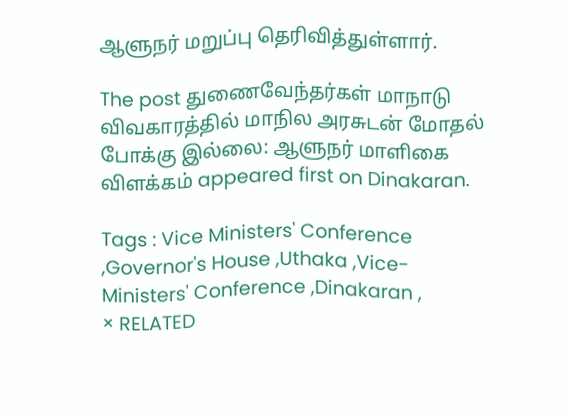ஆளுநர் மறுப்பு தெரிவித்துள்ளார்.

The post துணைவேந்தர்கள் மாநாடு விவகாரத்தில் மாநில அரசுடன் மோதல் போக்கு இல்லை: ஆளுநர் மாளிகை விளக்கம் appeared first on Dinakaran.

Tags : Vice Ministers' Conference ,Governor's House ,Uthaka ,Vice-Ministers' Conference ,Dinakaran ,
× RELATED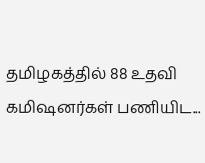தமிழகத்தில் 88 உதவி கமிஷனர்கள் பணியிட...